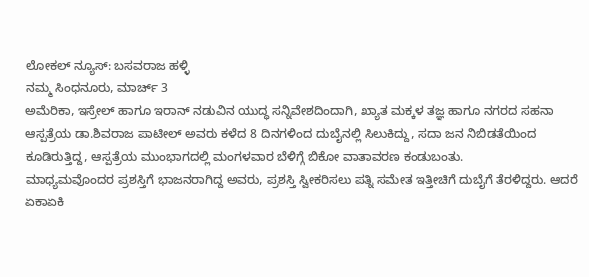ಲೋಕಲ್ ನ್ಯೂಸ್: ಬಸವರಾಜ ಹಳ್ಳಿ
ನಮ್ಮ ಸಿಂಧನೂರು, ಮಾರ್ಚ್ 3
ಅಮೆರಿಕಾ, ಇಸ್ರೇಲ್ ಹಾಗೂ ಇರಾನ್ ನಡುವಿನ ಯುದ್ಧ ಸನ್ನಿವೇಶದಿಂದಾಗಿ, ಖ್ಯಾತ ಮಕ್ಕಳ ತಜ್ಞ ಹಾಗೂ ನಗರದ ಸಹನಾ ಆಸ್ಪತ್ರೆಯ ಡಾ.ಶಿವರಾಜ ಪಾಟೀಲ್ ಅವರು ಕಳೆದ 8 ದಿನಗಳಿಂದ ದುಬೈನಲ್ಲಿ ಸಿಲುಕಿದ್ದು, ಸದಾ ಜನ ನಿಬಿಡತೆಯಿಂದ ಕೂಡಿರುತ್ತಿದ್ದ, ಆಸ್ಪತ್ರೆಯ ಮುಂಭಾಗದಲ್ಲಿ ಮಂಗಳವಾರ ಬೆಳಿಗ್ಗೆ ಬಿಕೋ ವಾತಾವರಣ ಕಂಡುಬಂತು.
ಮಾಧ್ಯಮವೊಂದರ ಪ್ರಶಸ್ತಿಗೆ ಭಾಜನರಾಗಿದ್ದ ಅವರು, ಪ್ರಶಸ್ತಿ ಸ್ವೀಕರಿಸಲು ಪತ್ನಿ ಸಮೇತ ಇತ್ತೀಚಿಗೆ ದುಬೈಗೆ ತೆರಳಿದ್ದರು. ಆದರೆ ಏಕಾಏಕಿ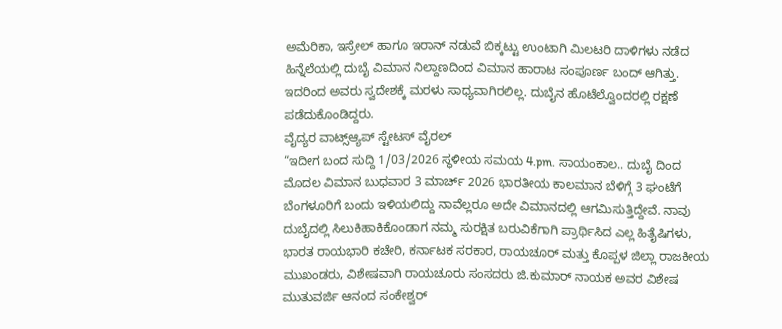ಅಮೆರಿಕಾ, ಇಸ್ರೇಲ್ ಹಾಗೂ ಇರಾನ್ ನಡುವೆ ಬಿಕ್ಕಟ್ಟು ಉಂಟಾಗಿ ಮಿಲಟರಿ ದಾಳಿಗಳು ನಡೆದ ಹಿನ್ನೆಲೆಯಲ್ಲಿ ದುಬೈ ವಿಮಾನ ನಿಲ್ದಾಣದಿಂದ ವಿಮಾನ ಹಾರಾಟ ಸಂಪೂರ್ಣ ಬಂದ್ ಆಗಿತ್ತು. ಇದರಿಂದ ಅವರು ಸ್ವದೇಶಕ್ಕೆ ಮರಳು ಸಾಧ್ಯವಾಗಿರಲಿಲ್ಲ. ದುಬೈನ ಹೊಟೆಲ್ವೊಂದರಲ್ಲಿ ರಕ್ಷಣೆ ಪಡೆದುಕೊಂಡಿದ್ದರು.
ವೈದ್ಯರ ವಾಟ್ಸ್ಆ್ಯಪ್ ಸ್ಟೇಟಸ್ ವೈರಲ್
“ಇದೀಗ ಬಂದ ಸುದ್ದಿ 1/03/2026 ಸ್ಥಳೀಯ ಸಮಯ 4.pm. ಸಾಯಂಕಾಲ.. ದುಬೈ ದಿಂದ ಮೊದಲ ವಿಮಾನ ಬುಧವಾರ 3 ಮಾರ್ಚ್ 2026 ಭಾರತೀಯ ಕಾಲಮಾನ ಬೆಳಿಗ್ಗೆ 3 ಘಂಟೆಗೆ ಬೆಂಗಳೂರಿಗೆ ಬಂದು ಇಳಿಯಲಿದ್ದು ನಾವೆಲ್ಲರೂ ಅದೇ ವಿಮಾನದಲ್ಲಿ ಆಗಮಿಸುತ್ತಿದ್ದೇವೆ. ನಾವು ದುಬೈದಲ್ಲಿ ಸಿಲುಕಿಹಾಕಿಕೊಂಡಾಗ ನಮ್ಮ ಸುರಕ್ಷಿತ ಬರುವಿಕೆಗಾಗಿ ಪ್ರಾರ್ಥಿಸಿದ ಎಲ್ಲ ಹಿತೈಷಿಗಳು, ಭಾರತ ರಾಯಭಾರಿ ಕಚೇರಿ, ಕರ್ನಾಟಕ ಸರಕಾರ, ರಾಯಚೂರ್ ಮತ್ತು ಕೊಪ್ಪಳ ಜಿಲ್ಲಾ ರಾಜಕೀಯ ಮುಖಂಡರು, ವಿಶೇಷವಾಗಿ ರಾಯಚೂರು ಸಂಸದರು ಜಿ.ಕುಮಾರ್ ನಾಯಕ ಅವರ ವಿಶೇಷ ಮುತುವರ್ಜಿ ಆನಂದ ಸಂಕೇಶ್ವರ್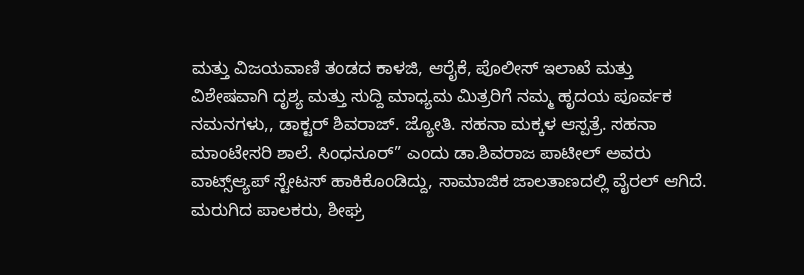ಮತ್ತು ವಿಜಯವಾಣಿ ತಂಡದ ಕಾಳಜಿ, ಆರೈಕೆ, ಪೊಲೀಸ್ ಇಲಾಖೆ ಮತ್ತು ವಿಶೇಷವಾಗಿ ದೃಶ್ಯ ಮತ್ತು ಸುದ್ದಿ ಮಾಧ್ಯಮ ಮಿತ್ರರಿಗೆ ನಮ್ಮ ಹೃದಯ ಪೂರ್ವಕ ನಮನಗಳು,, ಡಾಕ್ಟರ್ ಶಿವರಾಜ್. ಜ್ಯೋತಿ. ಸಹನಾ ಮಕ್ಕಳ ಆಸ್ಪತ್ರೆ. ಸಹನಾ ಮಾಂಟೇಸರಿ ಶಾಲೆ. ಸಿಂಧನೂರ್” ಎಂದು ಡಾ.ಶಿವರಾಜ ಪಾಟೀಲ್ ಅವರು ವಾಟ್ಸ್ಆ್ಯಪ್ ಸ್ಟೇಟಸ್ ಹಾಕಿಕೊಂಡಿದ್ದು, ಸಾಮಾಜಿಕ ಜಾಲತಾಣದಲ್ಲಿ ವೈರಲ್ ಆಗಿದೆ.
ಮರುಗಿದ ಪಾಲಕರು, ಶೀಘ್ರ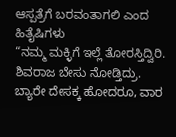ಆಸ್ಪತ್ರೆಗೆ ಬರವಂತಾಗಲಿ ಎಂದ ಹಿತೈಷಿಗಳು
“ನಮ್ಮ ಮಕ್ಳಿಗೆ ಇಲ್ಲೆ ತೋರಸ್ತಿದ್ವಿರಿ. ಶಿವರಾಜ ಬೇಸು ನೋಡ್ತಿದ್ರು. ಬ್ಯಾರೇ ದೇಸಕ್ಕ ಹೋದರೂ, ವಾರ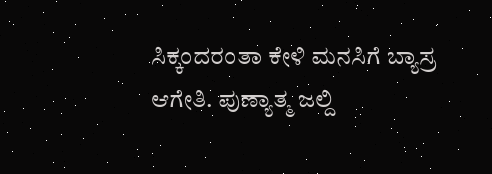ಸಿಕ್ಕಂದರಂತಾ ಕೇಳಿ ಮನಸಿಗೆ ಬ್ಯಾಸ್ರ ಆಗೇತಿ. ಪುಣ್ಯಾತ್ಮ ಜಲ್ದಿ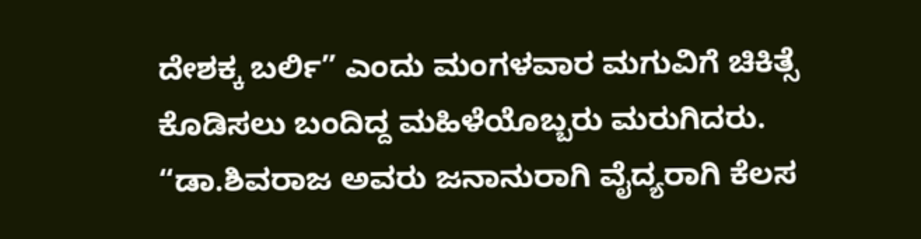ದೇಶಕ್ಕ ಬರ್ಲಿ” ಎಂದು ಮಂಗಳವಾರ ಮಗುವಿಗೆ ಚಿಕಿತ್ಸೆ ಕೊಡಿಸಲು ಬಂದಿದ್ದ ಮಹಿಳೆಯೊಬ್ಬರು ಮರುಗಿದರು. “ಡಾ.ಶಿವರಾಜ ಅವರು ಜನಾನುರಾಗಿ ವೈದ್ಯರಾಗಿ ಕೆಲಸ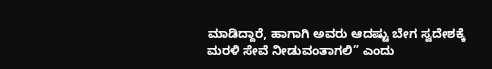ಮಾಡಿದ್ದಾರೆ, ಹಾಗಾಗಿ ಅವರು ಆದಷ್ಟು ಬೇಗ ಸ್ವದೇಶಕ್ಕೆ ಮರಳಿ ಸೇವೆ ನೀಡುವಂತಾಗಲಿ” ಎಂದು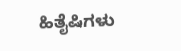ಹಿತೈಷಿಗಳು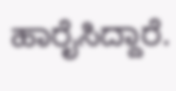ಹಾರೈಸಿದ್ದಾರೆ.